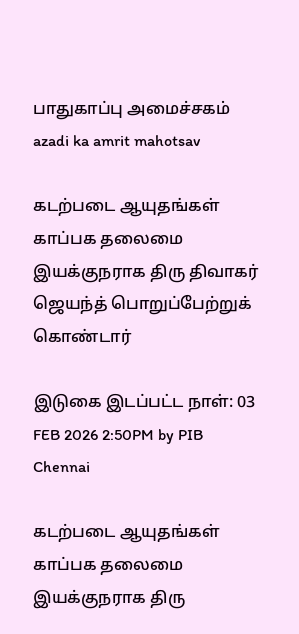பாதுகாப்பு அமைச்சகம்
azadi ka amrit mahotsav

கடற்படை ஆயுதங்கள் காப்பக தலைமை இயக்குநராக திரு திவாகர் ஜெயந்த் பொறுப்பேற்றுக் கொண்டார்

இடுகை இடப்பட்ட நாள்: 03 FEB 2026 2:50PM by PIB Chennai

கடற்படை ஆயுதங்கள் காப்பக தலைமை இயக்குநராக திரு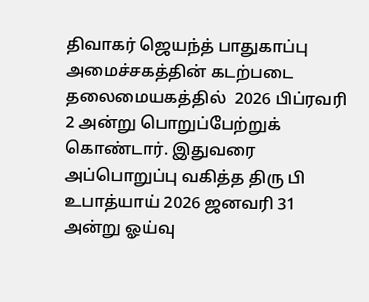திவாகர் ஜெயந்த் பாதுகாப்பு அமைச்சகத்தின் கடற்படை தலைமையகத்தில்  2026 பிப்ரவரி 2 அன்று பொறுப்பேற்றுக் கொண்டார். இதுவரை அப்பொறுப்பு வகித்த திரு பி உபாத்யாய் 2026 ஜனவரி 31 அன்று ஓய்வு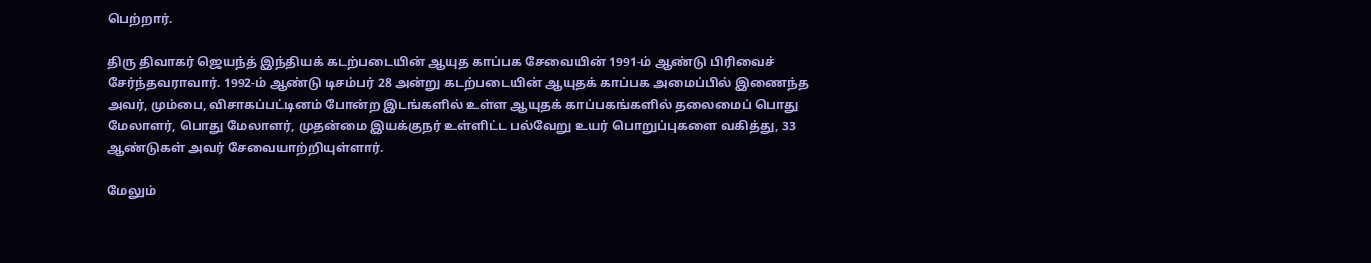பெற்றார்.

திரு திவாகர் ஜெயந்த் இந்தியக் கடற்படையின் ஆயுத காப்பக சேவையின் 1991-ம் ஆண்டு பிரிவைச் சேர்ந்தவராவார். 1992-ம் ஆண்டு டிசம்பர் 28 அன்று கடற்படையின் ஆயுதக் காப்பக அமைப்பில் இணைந்த அவர், மும்பை, விசாகப்பட்டினம் போன்ற இடங்களில் உள்ள ஆயுதக் காப்பகங்களில் தலைமைப் பொது மேலாளர், பொது மேலாளர், முதன்மை இயக்குநர் உள்ளிட்ட பல்வேறு உயர் பொறுப்புகளை வகித்து, 33 ஆண்டுகள் அவர் சேவையாற்றியுள்ளார்.

மேலும்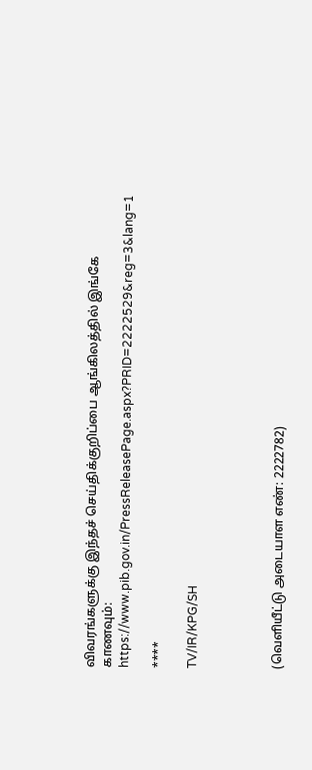விவரங்களுக்கு இந்தச் செய்திக்குறிப்பை ஆங்கிலத்தில் இங்கே காணவும்: https://www.pib.gov.in/PressReleasePage.aspx?PRID=2222529&reg=3&lang=1

****

TV/IR/KPG/SH




(வெளியீட்டு அடையாள எண்: 2222782)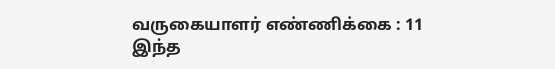வருகையாளர் எண்ணிக்கை : 11
இந்த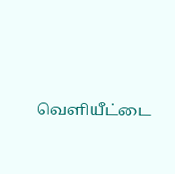வெளியீட்டை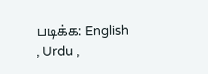படிக்க: English , Urdu ,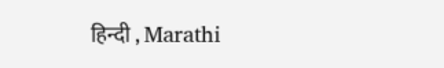हिन्दी , Marathi